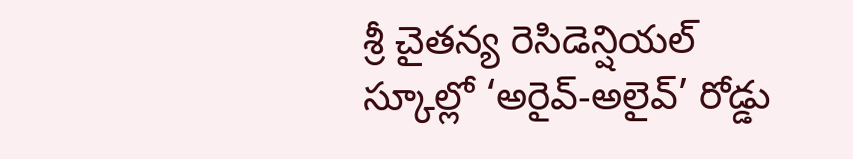శ్రీ చైతన్య రెసిడెన్షియల్ స్కూల్లో ‘అరైవ్-అలైవ్’ రోడ్డు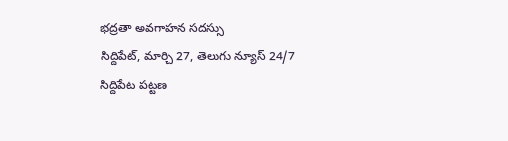భద్రతా అవగాహన సదస్సు
సిద్దిపేట్, మార్చి 27, తెలుగు న్యూస్ 24/7
సిద్దిపేట పట్టణ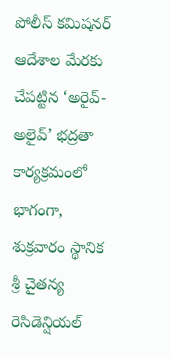పోలీస్ కమిషనర్ ఆదేశాల మేరకు చేపట్టిన ‘అరైవ్-అలైవ్’ భద్రతా కార్యక్రమంలో భాగంగా, శుక్రవారం స్థానిక శ్రీ చైతన్య రెసిడెన్షియల్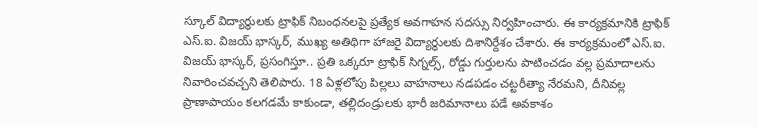స్కూల్ విద్యార్థులకు ట్రాఫిక్ నిబంధనలపై ప్రత్యేక అవగాహన సదస్సు నిర్వహించారు. ఈ కార్యక్రమానికి ట్రాఫిక్ ఎస్.ఐ. విజయ్ భాస్కర్, ముఖ్య అతిథిగా హాజరై విద్యార్థులకు దిశానిర్దేశం చేశారు. ఈ కార్యక్రమంలో ఎస్.ఐ. విజయ్ భాస్కర్, ప్రసంగిస్తూ.. ప్రతి ఒక్కరూ ట్రాఫిక్ సిగ్నల్స్, రోడ్డు గుర్తులను పాటించడం వల్ల ప్రమాదాలను నివారించవచ్చని తెలిపారు. 18 ఏళ్లలోపు పిల్లలు వాహనాలు నడపడం చట్టరీత్యా నేరమని, దీనివల్ల ప్రాణాపాయం కలగడమే కాకుండా, తల్లిదండ్రులకు భారీ జరిమానాలు పడే అవకాశం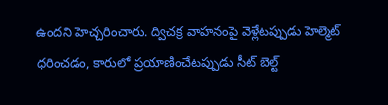ఉందని హెచ్చరించారు. ద్విచక్ర వాహనంపై వెళ్లేటప్పుడు హెల్మెట్ ధరించడం, కారులో ప్రయాణించేటప్పుడు సీట్ బెల్ట్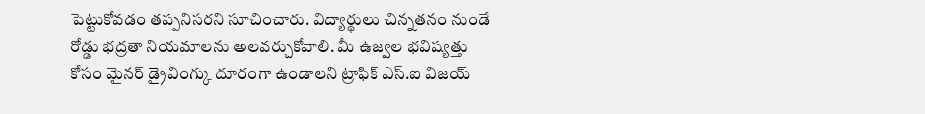పెట్టుకోవడం తప్పనిసరని సూచించారు. విద్యార్థులు చిన్నతనం నుండే రోడ్డు భద్రతా నియమాలను అలవర్చుకోవాలి. మీ ఉజ్వల భవిష్యత్తు కోసం మైనర్ డ్రైవింగ్కు దూరంగా ఉండాలని ట్రాఫిక్ ఎస్.ఐ విజయ్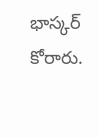భాస్కర్ కోరారు.